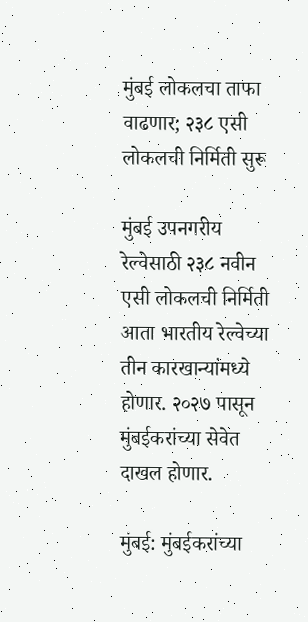मुंबई लोकलचा ताफा वाढणार; २३८ एसी लोकलची निर्मिती सुरू

मुंबई उपनगरीय रेल्वेसाठी २३८ नवीन एसी लोकलची निर्मिती आता भारतीय रेल्वेच्या तीन कारखान्यांमध्ये होणार. २०२७ पासून मुंबईकरांच्या सेवेत दाखल होणार.

मुंबई: मुंबईकरांच्या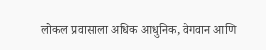लोकल प्रवासाला अधिक आधुनिक, वेगवान आणि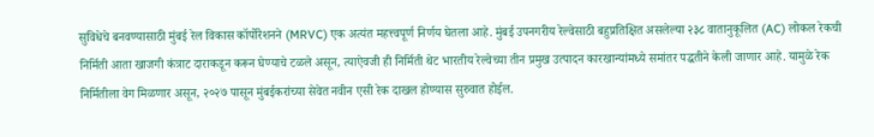सुविधेचे बनवण्यासाठी मुंबई रेल विकास कॉर्पोरेशनने (MRVC) एक अत्यंत महत्त्वपूर्ण निर्णय घेतला आहे. मुंबई उपनगरीय रेल्वेसाठी बहुप्रतिक्षित असलेल्या २३८ वातानुकूलित (AC) लोकल रेकची निर्मिती आता खाजगी कंत्राट दाराकडून करून घेण्याचे टळले असून, त्याऐवजी ही निर्मिती थेट भारतीय रेल्वेच्या तीन प्रमुख उत्पादन कारखान्यांमध्ये समांतर पद्धतीने केली जाणार आहे. यामुळे रेक निर्मितीला वेग मिळणार असून, २०२७ पासून मुंबईकरांच्या सेवेत नवीन एसी रेक दाखल होण्यास सुरुवात होईल.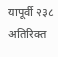यापूर्वी २३८ अतिरिक्त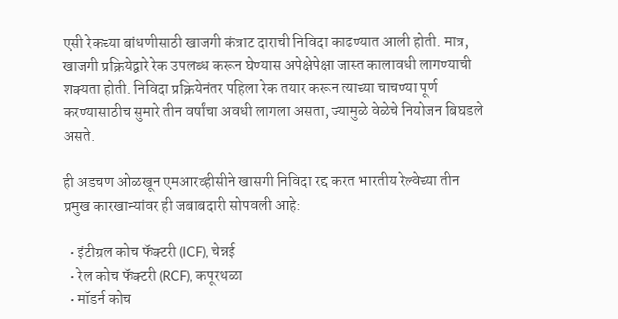एसी रेकच्या बांधणीसाठी खाजगी कंत्राट दाराची निविदा काढण्यात आली होती. मात्र, खाजगी प्रक्रियेद्वारे रेक उपलब्ध करून घेण्यास अपेक्षेपेक्षा जास्त कालावधी लागण्याची शक्यता होती. निविदा प्रक्रियेनंतर पहिला रेक तयार करून त्याच्या चाचण्या पूर्ण करण्यासाठीच सुमारे तीन वर्षांचा अवधी लागला असता, ज्यामुळे वेळेचे नियोजन बिघडले असते.

ही अडचण ओळखून एमआरव्हीसीने खासगी निविदा रद्द करत भारतीय रेल्वेच्या तीन प्रमुख कारखान्यांवर ही जबाबदारी सोपवली आहे:

  • इंटीग्रल कोच फॅक्टरी (ICF), चेन्नई
  • रेल कोच फॅक्टरी (RCF), कपूरथळा
  • मॉडर्न कोच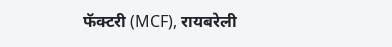फॅक्टरी (MCF), रायबरेली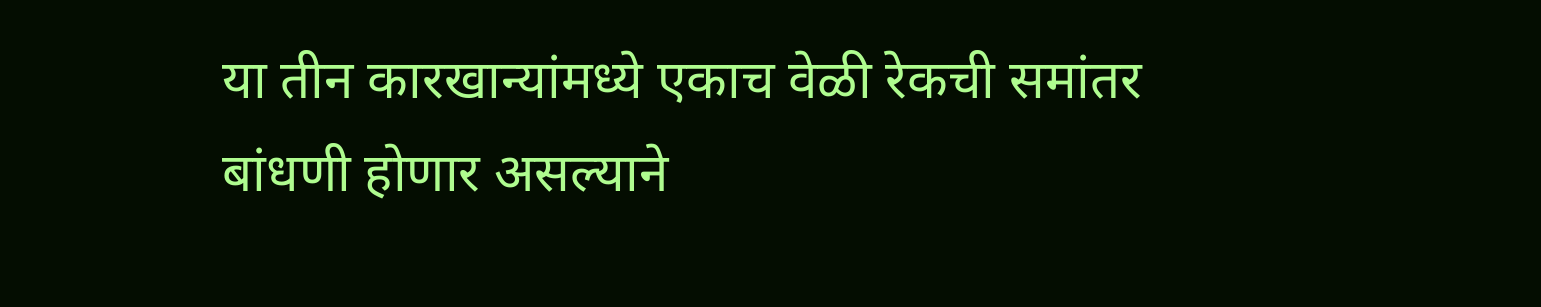या तीन कारखान्यांमध्ये एकाच वेळी रेकची समांतर बांधणी होणार असल्याने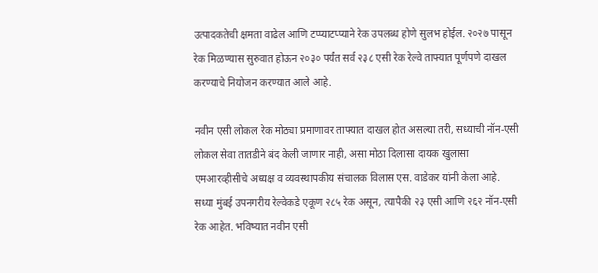उत्पादकतेची क्षमता वाढेल आणि टप्प्याटप्प्याने रेक उपलब्ध होणे सुलभ होईल. २०२७ पासून रेक मिळण्यास सुरुवात होऊन २०३० पर्यंत सर्व २३८ एसी रेक रेल्वे ताफ्यात पूर्णपणे दाखल करण्याचे नियोजन करण्यात आले आहे.

नवीन एसी लोकल रेक मोठ्या प्रमाणावर ताफ्यात दाखल होत असल्या तरी, सध्याची नॉन-एसी लोकल सेवा तातडीने बंद केली जाणार नाही, असा मोठा दिलासा दायक खुलासा एमआरव्हीसीचे अध्यक्ष व व्यवस्थापकीय संचालक विलास एस. वाडेकर यांनी केला आहे. सध्या मुंबई उपनगरीय रेल्वेकडे एकूण २८५ रेक असून, त्यापैकी २३ एसी आणि २६२ नॉन-एसी रेक आहेत. भविष्यात नवीन एसी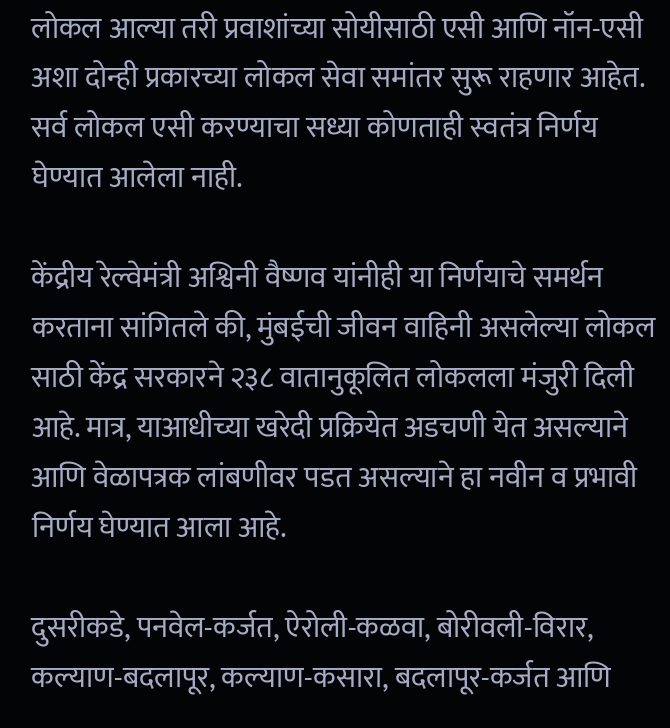लोकल आल्या तरी प्रवाशांच्या सोयीसाठी एसी आणि नॉन-एसी अशा दोन्ही प्रकारच्या लोकल सेवा समांतर सुरू राहणार आहेत. सर्व लोकल एसी करण्याचा सध्या कोणताही स्वतंत्र निर्णय घेण्यात आलेला नाही.

केंद्रीय रेल्वेमंत्री अश्विनी वैष्णव यांनीही या निर्णयाचे समर्थन करताना सांगितले की, मुंबईची जीवन वाहिनी असलेल्या लोकल साठी केंद्र सरकारने २३८ वातानुकूलित लोकलला मंजुरी दिली आहे. मात्र, याआधीच्या खरेदी प्रक्रियेत अडचणी येत असल्याने आणि वेळापत्रक लांबणीवर पडत असल्याने हा नवीन व प्रभावी निर्णय घेण्यात आला आहे.

दुसरीकडे, पनवेल-कर्जत, ऐरोली-कळवा, बोरीवली-विरार, कल्याण-बदलापूर, कल्याण-कसारा, बदलापूर-कर्जत आणि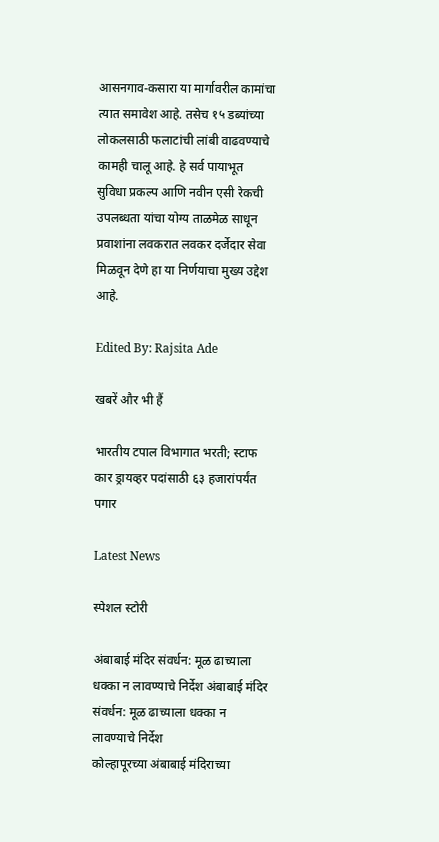आसनगाव-कसारा या मार्गावरील कामांचा त्यात समावेश आहे. तसेच १५ डब्यांच्या लोकलसाठी फलाटांची लांबी वाढवण्याचे कामही चालू आहे. हे सर्व पायाभूत सुविधा प्रकल्प आणि नवीन एसी रेकची उपलब्धता यांचा योग्य ताळमेळ साधून प्रवाशांना लवकरात लवकर दर्जेदार सेवा मिळवून देणे हा या निर्णयाचा मुख्य उद्देश आहे.

Edited By: Rajsita Ade

खबरें और भी हैं

भारतीय टपाल विभागात भरती; स्टाफ कार ड्रायव्हर पदांसाठी ६३ हजारांपर्यंत पगार

Latest News

स्पेशल स्टोरी

अंबाबाई मंदिर संवर्धन: मूळ ढाच्याला धक्का न लावण्याचे निर्देश अंबाबाई मंदिर संवर्धन: मूळ ढाच्याला धक्का न लावण्याचे निर्देश
कोल्हापूरच्या अंबाबाई मंदिराच्या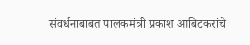संवर्धनाबाबत पालकमंत्री प्रकाश आबिटकरांचे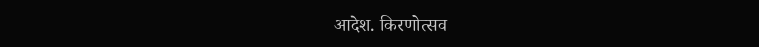आदेश. किरणोत्सव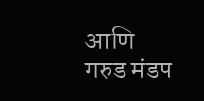आणि गरुड मंडप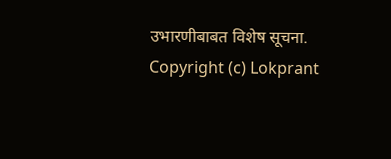उभारणीबाबत विशेष सूचना.
Copyright (c) Lokprant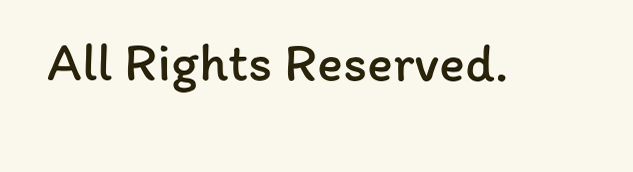All Rights Reserved.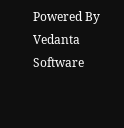Powered By Vedanta Software